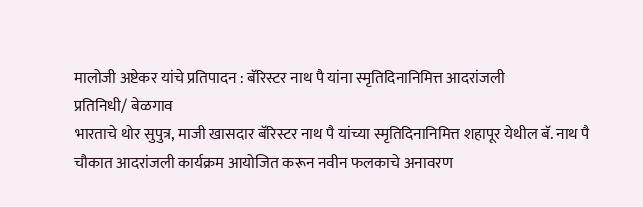मालोजी अष्टेकर यांचे प्रतिपादन : बॅरिस्टर नाथ पै यांना स्मृतिदिनानिमित्त आदरांजली
प्रतिनिधी/ बेळगाव
भारताचे थोर सुपुत्र, माजी खासदार बॅरिस्टर नाथ पै यांच्या स्मृतिदिनानिमित्त शहापूर येथील बॅ. नाथ पै चौकात आदरांजली कार्यक्रम आयोजित करून नवीन फलकाचे अनावरण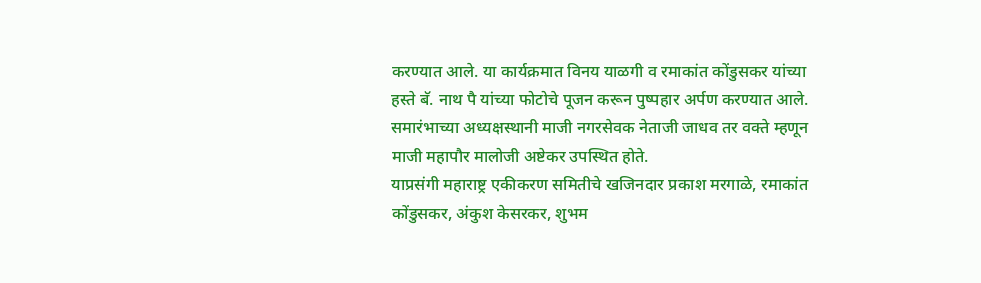करण्यात आले. या कार्यक्रमात विनय याळगी व रमाकांत कोंडुसकर यांच्या हस्ते बॅ. नाथ पै यांच्या फोटोचे पूजन करून पुष्पहार अर्पण करण्यात आले. समारंभाच्या अध्यक्षस्थानी माजी नगरसेवक नेताजी जाधव तर वक्ते म्हणून माजी महापौर मालोजी अष्टेकर उपस्थित होते.
याप्रसंगी महाराष्ट्र एकीकरण समितीचे खजिनदार प्रकाश मरगाळे, रमाकांत कोंडुसकर, अंकुश केसरकर, शुभम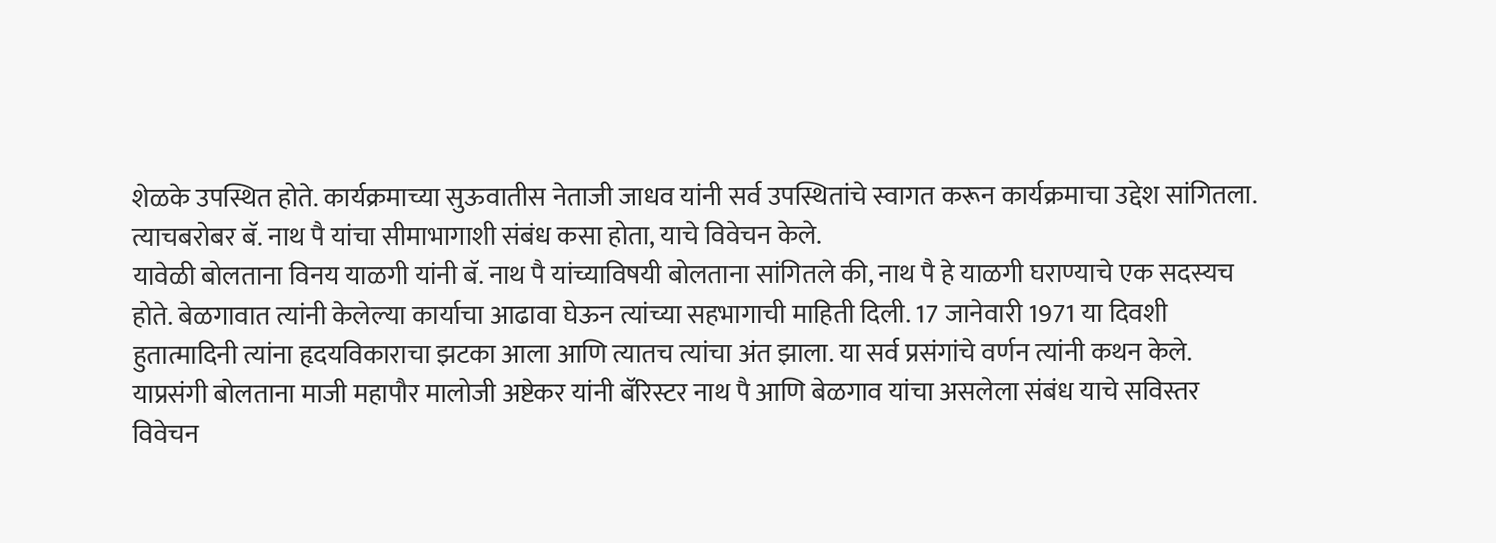शेळके उपस्थित होते. कार्यक्रमाच्या सुऊवातीस नेताजी जाधव यांनी सर्व उपस्थितांचे स्वागत करून कार्यक्रमाचा उद्देश सांगितला. त्याचबरोबर बॅ. नाथ पै यांचा सीमाभागाशी संबंध कसा होता, याचे विवेचन केले.
यावेळी बोलताना विनय याळगी यांनी बॅ. नाथ पै यांच्याविषयी बोलताना सांगितले की, नाथ पै हे याळगी घराण्याचे एक सदस्यच होते. बेळगावात त्यांनी केलेल्या कार्याचा आढावा घेऊन त्यांच्या सहभागाची माहिती दिली. 17 जानेवारी 1971 या दिवशी हुतात्मादिनी त्यांना हृदयविकाराचा झटका आला आणि त्यातच त्यांचा अंत झाला. या सर्व प्रसंगांचे वर्णन त्यांनी कथन केले.
याप्रसंगी बोलताना माजी महापौर मालोजी अष्टेकर यांनी बॅरिस्टर नाथ पै आणि बेळगाव यांचा असलेला संबंध याचे सविस्तर विवेचन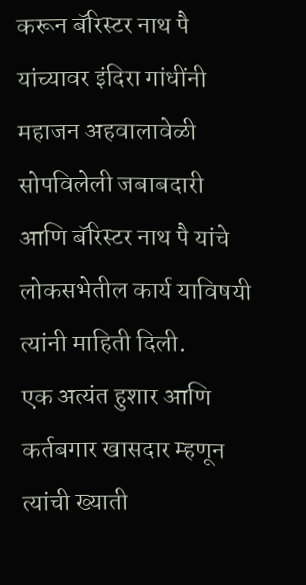करून बॅरिस्टर नाथ पै यांच्यावर इंदिरा गांधींनी महाजन अहवालावेळी सोपविलेली जबाबदारी आणि बॅरिस्टर नाथ पै यांचे लोकसभेतील कार्य याविषयी त्यांनी माहिती दिली.
एक अत्यंत हुशार आणि कर्तबगार खासदार म्हणून त्यांची ख्याती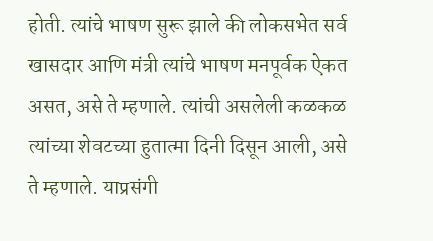होती. त्यांचे भाषण सुरू झाले की लोकसभेत सर्व खासदार आणि मंत्री त्यांचे भाषण मनपूर्वक ऐकत असत, असे ते म्हणाले. त्यांची असलेली कळकळ त्यांच्या शेवटच्या हुतात्मा दिनी दिसून आली, असे ते म्हणाले. याप्रसंगी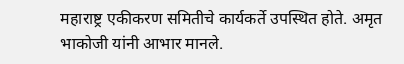महाराष्ट्र एकीकरण समितीचे कार्यकर्ते उपस्थित होते. अमृत भाकोजी यांनी आभार मानले.